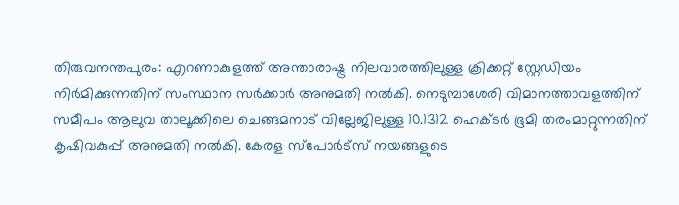തിരുവനന്തപുരം: എറണാകുളത്ത് അന്താരാഷ്ട്ര നിലവാരത്തിലുള്ള ക്രിക്കറ്റ് സ്റ്റേഡിയം നിർമിക്കുന്നതിന് സംസ്ഥാന സർക്കാർ അനുമതി നൽകി. നെടുമ്പാശേരി വിമാനത്താവളത്തിന് സമീപം ആലുവ താലൂക്കിലെ ചെങ്ങമനാട് വില്ലേജിലുള്ള 10.1312 ഹെക്ടർ ഭൂമി തരംമാറ്റുന്നതിന് കൃഷിവകുപ്പ് അനുമതി നൽകി. കേരള സ്പോർട്സ് നയങ്ങളുടെ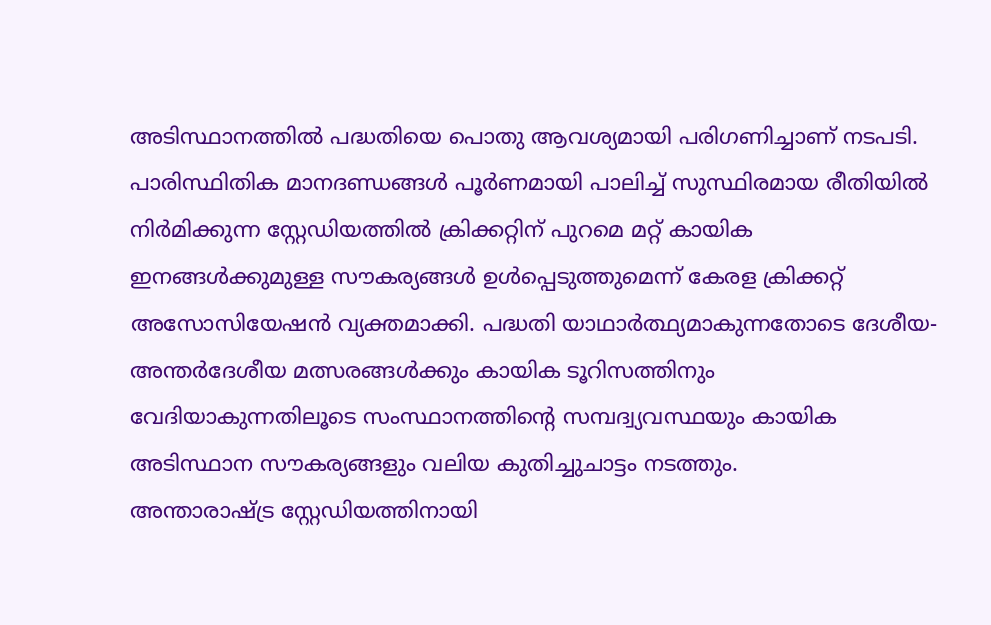അടിസ്ഥാനത്തിൽ പദ്ധതിയെ പൊതു ആവശ്യമായി പരിഗണിച്ചാണ് നടപടി.
പാരിസ്ഥിതിക മാനദണ്ഡങ്ങൾ പൂർണമായി പാലിച്ച് സുസ്ഥിരമായ രീതിയിൽ നിർമിക്കുന്ന സ്റ്റേഡിയത്തിൽ ക്രിക്കറ്റിന് പുറമെ മറ്റ് കായിക ഇനങ്ങൾക്കുമുള്ള സൗകര്യങ്ങൾ ഉൾപ്പെടുത്തുമെന്ന് കേരള ക്രിക്കറ്റ് അസോസിയേഷൻ വ്യക്തമാക്കി. പദ്ധതി യാഥാർത്ഥ്യമാകുന്നതോടെ ദേശീയ-അന്തർദേശീയ മത്സരങ്ങൾക്കും കായിക ടൂറിസത്തിനും വേദിയാകുന്നതിലൂടെ സംസ്ഥാനത്തിന്റെ സമ്പദ്വ്യവസ്ഥയും കായിക അടിസ്ഥാന സൗകര്യങ്ങളും വലിയ കുതിച്ചുചാട്ടം നടത്തും.
അന്താരാഷ്ട്ര സ്റ്റേഡിയത്തിനായി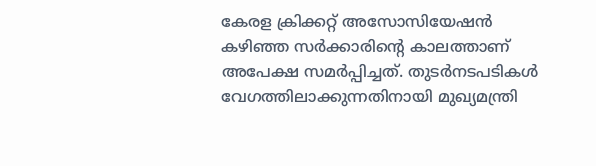കേരള ക്രിക്കറ്റ് അസോസിയേഷൻ കഴിഞ്ഞ സർക്കാരിന്റെ കാലത്താണ് അപേക്ഷ സമർപ്പിച്ചത്. തുടർനടപടികൾ വേഗത്തിലാക്കുന്നതിനായി മുഖ്യമന്ത്രി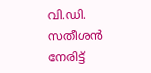വി.ഡി. സതീശൻ നേരിട്ട്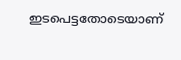ഇടപെട്ടതോടെയാണ്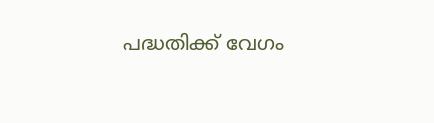പദ്ധതിക്ക് വേഗം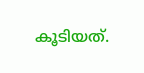കൂടിയത്.